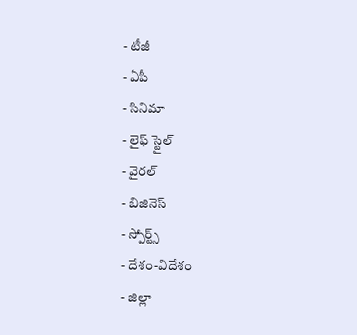- టీజీ
- ఏపీ
- సినిమా
- లైఫ్ స్టైల్
- వైరల్
- బిజినెస్
- స్పోర్ట్స్
- దేశం-విదేశం
- జిల్లా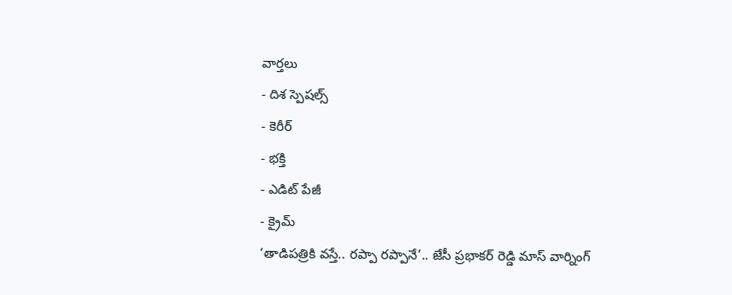వార్తలు
- దిశ స్పెషల్స్
- కెరీర్
- భక్తి
- ఎడిట్ పేజీ
- క్రైమ్
‘తాడిపత్రికి వస్తే.. రప్పా రప్పానే’.. జేసీ ప్రభాకర్ రెడ్డి మాస్ వార్నింగ్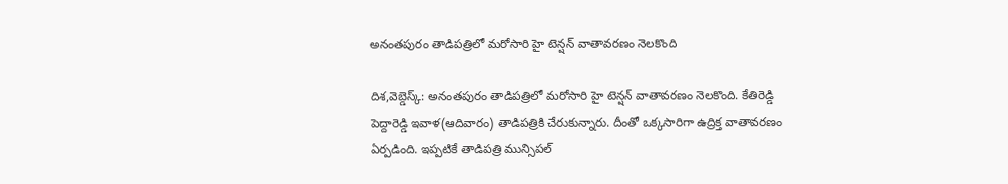అనంతపురం తాడిపత్రిలో మరోసారి హై టెన్షన్ వాతావరణం నెలకొంది

దిశ,వెబ్డెస్క్: అనంతపురం తాడిపత్రిలో మరోసారి హై టెన్షన్ వాతావరణం నెలకొంది. కేతిరెడ్డి పెద్దారెడ్డి ఇవాళ(ఆదివారం) తాడిపత్రికి చేరుకున్నారు. దీంతో ఒక్కసారిగా ఉద్రిక్త వాతావరణం ఏర్పడింది. ఇప్పటికే తాడిపత్రి మున్సిపల్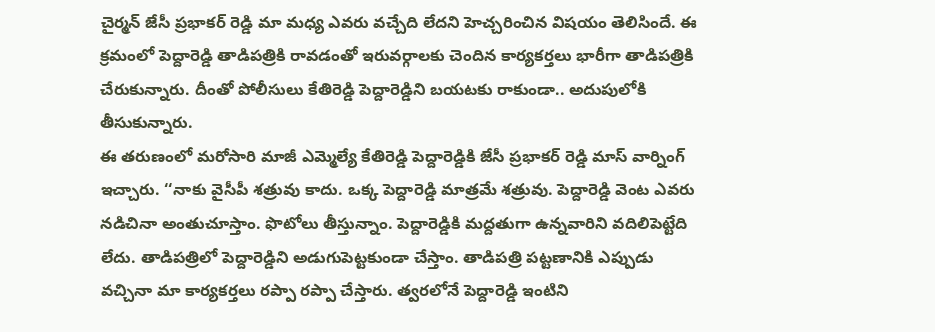చైర్మన్ జేసీ ప్రభాకర్ రెడ్డి మా మధ్య ఎవరు వచ్చేది లేదని హెచ్చరించిన విషయం తెలిసిందే. ఈ క్రమంలో పెద్దారెడ్డి తాడిపత్రికి రావడంతో ఇరువర్గాలకు చెందిన కార్యకర్తలు భారీగా తాడిపత్రికి చేరుకున్నారు. దీంతో పోలీసులు కేతిరెడ్డి పెద్దారెడ్డిని బయటకు రాకుండా.. అదుపులోకి తీసుకున్నారు.
ఈ తరుణంలో మరోసారి మాజీ ఎమ్మెల్యే కేతిరెడ్డి పెద్దారెడ్డికి జేసీ ప్రభాకర్ రెడ్డి మాస్ వార్నింగ్ ఇచ్చారు. ‘‘నాకు వైసీపీ శత్రువు కాదు. ఒక్క పెద్దారెడ్డి మాత్రమే శత్రువు. పెద్దారెడ్డి వెంట ఎవరు నడిచినా అంతుచూస్తాం. ఫొటోలు తీస్తున్నాం. పెద్దారెడ్డికి మద్దతుగా ఉన్నవారిని వదిలిపెట్టేది లేదు. తాడిపత్రిలో పెద్దారెడ్డిని అడుగుపెట్టకుండా చేస్తాం. తాడిపత్రి పట్టణానికి ఎప్పుడు వచ్చినా మా కార్యకర్తలు రప్పా రప్పా చేస్తారు. త్వరలోనే పెద్దారెడ్డి ఇంటిని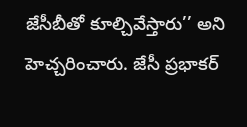జేసీబీతో కూల్చివేస్తారు’’ అని హెచ్చరించారు. జేసీ ప్రభాకర్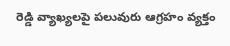రెడ్డి వ్యాఖ్యలపై పలువురు ఆగ్రహం వ్యక్తం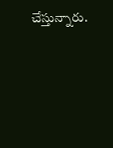చేస్తున్నారు.